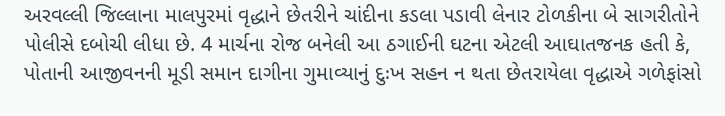અરવલ્લી જિલ્લાના માલપુરમાં વૃદ્ધાને છેતરીને ચાંદીના કડલા પડાવી લેનાર ટોળકીના બે સાગરીતોને પોલીસે દબોચી લીધા છે. 4 માર્ચના રોજ બનેલી આ ઠગાઈની ઘટના એટલી આઘાતજનક હતી કે, પોતાની આજીવનની મૂડી સમાન દાગીના ગુમાવ્યાનું દુઃખ સહન ન થતા છેતરાયેલા વૃદ્ધાએ ગળેફાંસો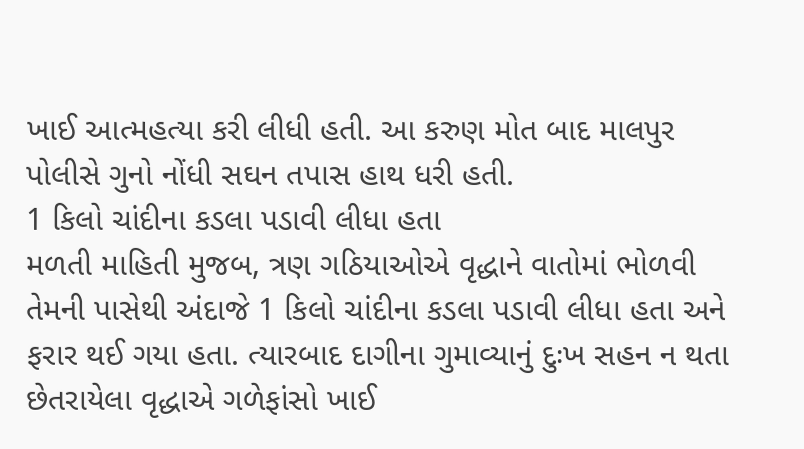ખાઈ આત્મહત્યા કરી લીધી હતી. આ કરુણ મોત બાદ માલપુર પોલીસે ગુનો નોંધી સઘન તપાસ હાથ ધરી હતી.
1 કિલો ચાંદીના કડલા પડાવી લીધા હતા
મળતી માહિતી મુજબ, ત્રણ ગઠિયાઓએ વૃદ્ધાને વાતોમાં ભોળવી તેમની પાસેથી અંદાજે 1 કિલો ચાંદીના કડલા પડાવી લીધા હતા અને ફરાર થઈ ગયા હતા. ત્યારબાદ દાગીના ગુમાવ્યાનું દુઃખ સહન ન થતા છેતરાયેલા વૃદ્ધાએ ગળેફાંસો ખાઈ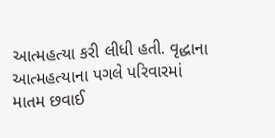આત્મહત્યા કરી લીધી હતી. વૃદ્ધાના આત્મહત્યાના પગલે પરિવારમાં માતમ છવાઈ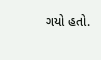ગયો હતો.